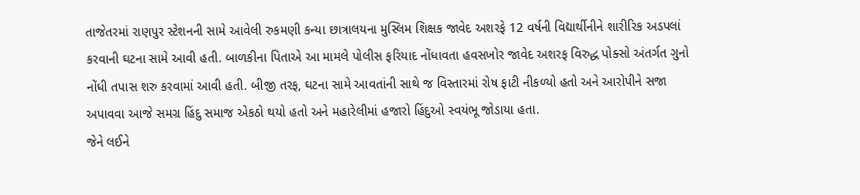તાજેતરમાં રાણપુર સ્ટેશનની સામે આવેલી રુકમણી કન્યા છાત્રાલયના મુસ્લિમ શિક્ષક જાવેદ અશરફે 12 વર્ષની વિદ્યાર્થીનીને શારીરિક અડપલાં કરવાની ઘટના સામે આવી હતી. બાળકીના પિતાએ આ મામલે પોલીસ ફરિયાદ નોંધાવતા હવસખોર જાવેદ અશરફ વિરુદ્ધ પોક્સો અંતર્ગત ગુનો નોંધી તપાસ શરુ કરવામાં આવી હતી. બીજી તરફ, ઘટના સામે આવતાંની સાથે જ વિસ્તારમાં રોષ ફાટી નીકળ્યો હતો અને આરોપીને સજા અપાવવા આજે સમગ્ર હિંદુ સમાજ એકઠો થયો હતો અને મહારેલીમાં હજારો હિંદુઓ સ્વયંભૂ જોડાયા હતા.
જેને લઈને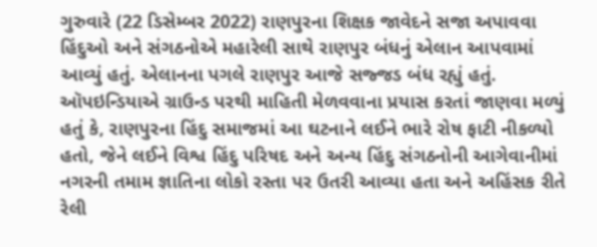ગુરુવારે (22 ડિસેમ્બર 2022) રાણપુરના શિક્ષક જાવેદને સજા અપાવવા હિંદુઓ અને સંગઠનોએ મહારેલી સાથે રાણપુર બંધનું એલાન આપવામાં આવ્યું હતું. એલાનના પગલે રાણપુર આજે સજ્જડ બંધ રહ્યું હતું.
ઑપઇન્ડિયાએ ગ્રાઉન્ડ પરથી માહિતી મેળવવાના પ્રયાસ કરતાં જાણવા મળ્યું હતું કે, રાણપુરના હિંદુ સમાજમાં આ ઘટનાને લઈને ભારે રોષ ફાટી નીકળ્યો હતો, જેને લઈને વિશ્વ હિંદુ પરિષદ અને અન્ય હિંદુ સંગઠનોની આગેવાનીમાં નગરની તમામ જ્ઞાતિના લોકો રસ્તા પર ઉતરી આવ્યા હતા અને અહિંસક રીતે રેલી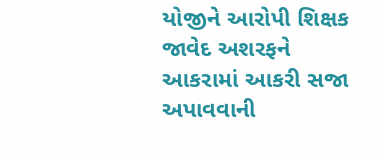યોજીને આરોપી શિક્ષક જાવેદ અશરફને આકરામાં આકરી સજા અપાવવાની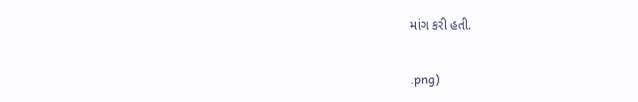માંગ કરી હતી.


.png)